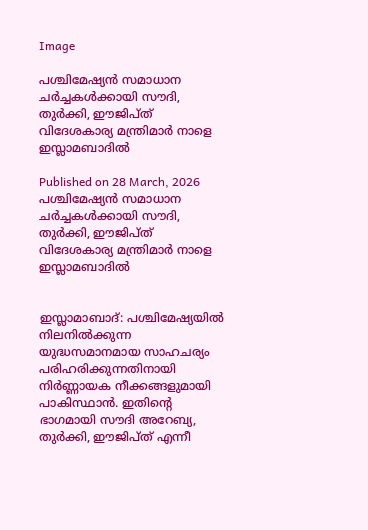Image

പശ്ചിമേഷ്യൻ സമാധാന ചർച്ചകൾക്കായി സൗദി, തുർക്കി, ഈജിപ്ത് വിദേശകാര്യ മന്ത്രിമാർ നാളെ ഇസ്ലാമബാദിൽ

Published on 28 March, 2026
പശ്ചിമേഷ്യൻ സമാധാന ചർച്ചകൾക്കായി സൗദി, തുർക്കി, ഈജിപ്ത് വിദേശകാര്യ മന്ത്രിമാർ നാളെ ഇസ്ലാമബാദിൽ


ഇസ്ലാമാബാദ്: പശ്ചിമേഷ്യയിൽ നിലനിൽക്കുന്ന യുദ്ധസമാനമായ സാഹചര്യം പരിഹരിക്കുന്നതിനായി നിർണ്ണായക നീക്കങ്ങളുമായി പാകിസ്ഥാൻ. ഇതിന്റെ ഭാഗമായി സൗദി അറേബ്യ, തുർക്കി, ഈജിപ്ത് എന്നീ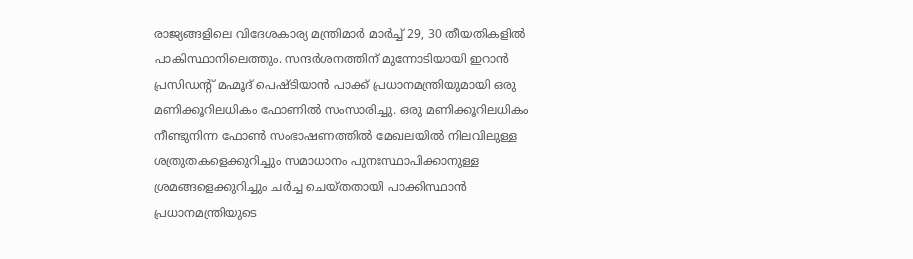രാജ്യങ്ങളിലെ വിദേശകാര്യ മന്ത്രിമാർ മാർച്ച് 29, 30 തീയതികളിൽ പാകിസ്ഥാനിലെത്തും. സന്ദർശനത്തിന് മുന്നോടിയായി ഇറാൻ പ്രസിഡന്റ് മഹ്മൂദ് പെഷ്ടിയാൻ പാക്ക് പ്രധാനമന്ത്രിയുമായി ഒരു മണിക്കൂറിലധികം ഫോണിൽ സംസാരിച്ചു. ഒരു മണിക്കൂറിലധികം നീണ്ടുനിന്ന ഫോൺ സംഭാഷണത്തിൽ മേഖലയിൽ നിലവിലുള്ള ശത്രുതകളെക്കുറിച്ചും സമാധാനം പുനഃസ്ഥാപിക്കാനുള്ള ശ്രമങ്ങളെക്കുറിച്ചും ചർച്ച ചെയ്തതായി പാക്കിസ്ഥാൻ പ്രധാനമന്ത്രിയുടെ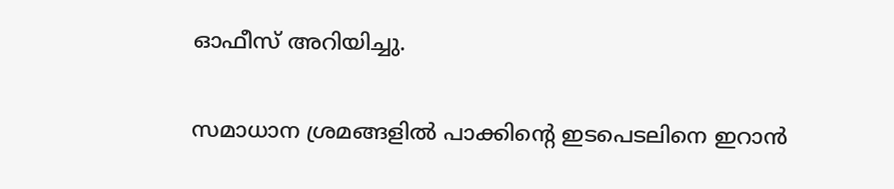ഓഫീസ് അറിയിച്ചു.

സമാധാന ശ്രമങ്ങളിൽ പാക്കിന്റെ ഇടപെടലിനെ ഇറാൻ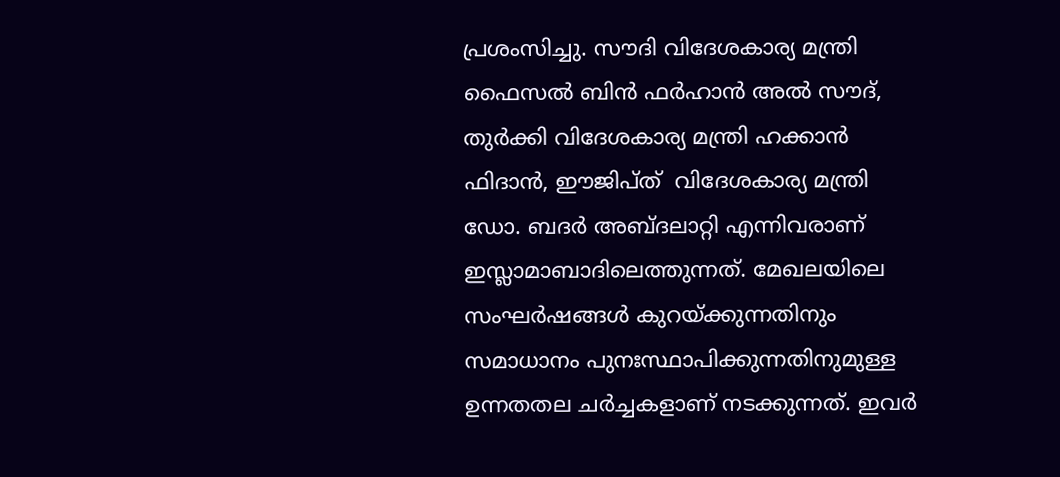പ്രശംസിച്ചു. സൗദി വിദേശകാര്യ മന്ത്രി ഫൈസൽ ബിൻ ഫർഹാൻ അൽ സൗദ്, തുർക്കി വിദേശകാര്യ മന്ത്രി ഹക്കാൻ ഫിദാൻ, ഈജിപ്ത്  വിദേശകാര്യ മന്ത്രി ഡോ. ബദർ അബ്ദലാറ്റി എന്നിവരാണ് ഇസ്ലാമാബാദിലെത്തുന്നത്. മേഖലയിലെ സംഘർഷങ്ങൾ കുറയ്ക്കുന്നതിനും സമാധാനം പുനഃസ്ഥാപിക്കുന്നതിനുമുള്ള ഉന്നതതല ചർച്ചകളാണ് നടക്കുന്നത്. ഇവർ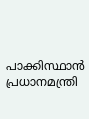പാക്കിസ്ഥാൻ പ്രധാനമന്ത്രി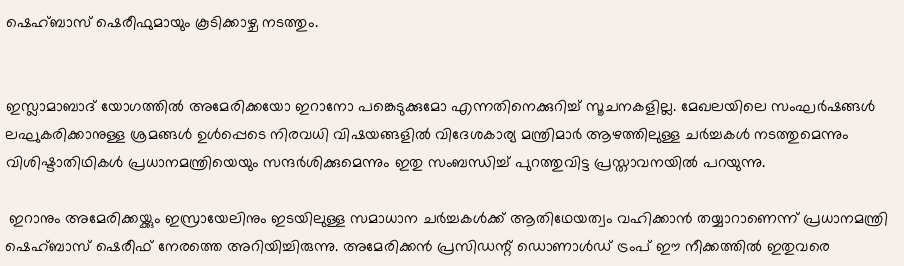ഷെഹ്ബാസ് ഷെരീഫുമായും കൂടിക്കാഴ്ച നടത്തും.


ഇസ്ലാമാബാദ് യോഗത്തിൽ അമേരിക്കയോ ഇറാനോ പങ്കെടുക്കുമോ എന്നതിനെക്കുറിച്ച് സൂചനകളില്ല. മേഖലയിലെ സംഘർഷങ്ങൾ ലഘുകരിക്കാനുള്ള ശ്രമങ്ങൾ ഉൾപ്പെടെ നിരവധി വിഷയങ്ങളിൽ വിദേശകാര്യ മന്ത്രിമാർ ആഴത്തിലുള്ള ചർച്ചകൾ നടത്തുമെന്നും വിശിഷ്ടാതിഥികൾ പ്രധാനമന്ത്രിയെയും സന്ദർശിക്കുമെന്നും ഇതു സംബന്ധിച്ച് പുറത്തുവിട്ട പ്രസ്താവനയിൽ പറയുന്നു.

 ഇറാനും അമേരിക്കയ്ക്കും ഇസ്രായേലിനും ഇടയിലുള്ള സമാധാന ചർച്ചകൾക്ക് ആതിഥേയത്വം വഹിക്കാൻ തയ്യാറാണെന്ന് പ്രധാനമന്ത്രി ഷെഹ്ബാസ് ഷെരീഫ് നേരത്തെ അറിയിച്ചിരുന്നു. അമേരിക്കൻ പ്രസിഡന്റ് ഡൊണാൾഡ് ട്രംപ് ഈ നീക്കത്തിൽ ഇതുവരെ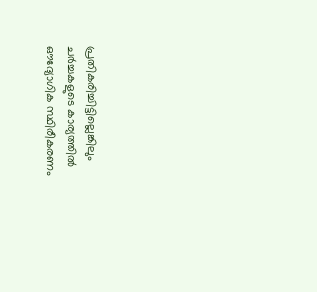പ്രതികരിച്ചിട്ടില്ലെങ്കിലും ചർച്ചകളുടെ കാര്യത്തിൽ ഔദ്യോഗിക സ്ഥിരീകരണം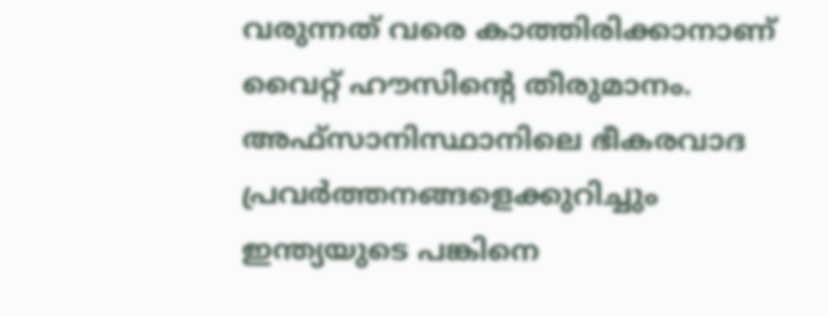വരുന്നത് വരെ കാത്തിരിക്കാനാണ് വൈറ്റ് ഹൗസിന്റെ തീരുമാനം. അഫ്സാനിസ്ഥാനിലെ ഭീകരവാദ പ്രവർത്തനങ്ങളെക്കുറിച്ചും ഇന്ത്യയുടെ പങ്കിനെ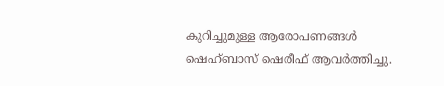കുറിച്ചുമുള്ള ആരോപണങ്ങൾ ഷെഹ്ബാസ് ഷെരീഫ് ആവർത്തിച്ചു.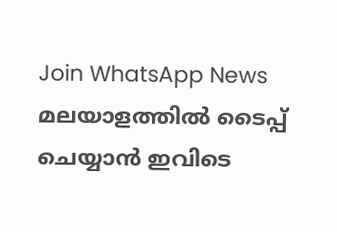Join WhatsApp News
മലയാളത്തില്‍ ടൈപ്പ് ചെയ്യാന്‍ ഇവിടെ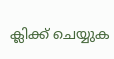ക്ലിക്ക് ചെയ്യുക